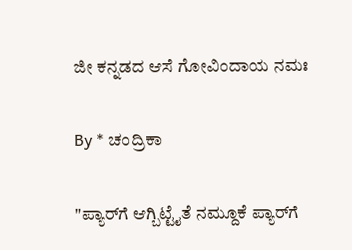ಜೀ ಕನ್ನಡದ ಆಸೆ ಗೋವಿಂದಾಯ ನಮಃ

By * ಚಂದ್ರಿಕಾ

"ಪ್ಯಾರ್‌ಗೆ ಆಗ್ಬಿಟ್ಟೈತೆ ನಮ್ದೂಕೆ ಪ್ಯಾರ್‌ಗೆ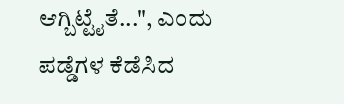ಆಗ್ಬಿಟ್ಟೈತೆ...", ಎಂದು ಪಡ್ಡೆಗಳ ಕೆಡೆಸಿದ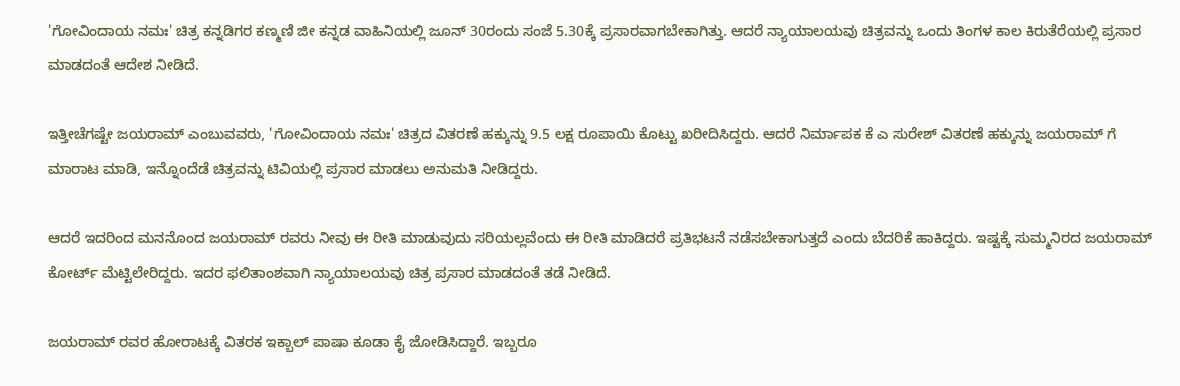'ಗೋವಿಂದಾಯ ನಮಃ' ಚಿತ್ರ ಕನ್ನಡಿಗರ ಕಣ್ಮಣಿ ಜೀ ಕನ್ನಡ ವಾಹಿನಿಯಲ್ಲಿ ಜೂನ್ 30ರಂದು ಸಂಜೆ 5.30ಕ್ಕೆ ಪ್ರಸಾರವಾಗಬೇಕಾಗಿತ್ತು. ಆದರೆ ನ್ಯಾಯಾಲಯವು ಚಿತ್ರವನ್ನು ಒಂದು ತಿಂಗಳ ಕಾಲ ಕಿರುತೆರೆಯಲ್ಲಿ ಪ್ರಸಾರ ಮಾಡದಂತೆ ಆದೇಶ ನೀಡಿದೆ.

ಇತ್ತೀಚೆಗಷ್ಟೇ ಜಯರಾಮ್ ಎಂಬುವವರು, 'ಗೋವಿಂದಾಯ ನಮಃ' ಚಿತ್ರದ ವಿತರಣೆ ಹಕ್ಕುನ್ನು 9.5 ಲಕ್ಷ ರೂಪಾಯಿ ಕೊಟ್ಟು ಖರೀದಿಸಿದ್ದರು. ಆದರೆ ನಿರ್ಮಾಪಕ ಕೆ ಎ ಸುರೇಶ್ ವಿತರಣೆ ಹಕ್ಕುನ್ನು ಜಯರಾಮ್ ಗೆ ಮಾರಾಟ ಮಾಡಿ, ಇನ್ನೊಂದೆಡೆ ಚಿತ್ರವನ್ನು ಟಿವಿಯಲ್ಲಿ ಪ್ರಸಾರ ಮಾಡಲು ಅನುಮತಿ ನೀಡಿದ್ದರು.

ಆದರೆ ಇದರಿಂದ ಮನನೊಂದ ಜಯರಾಮ್ ರವರು ನೀವು ಈ ರೀತಿ ಮಾಡುವುದು ಸರಿಯಲ್ಲವೆಂದು ಈ ರೀತಿ ಮಾಡಿದರೆ ಪ್ರತಿಭಟನೆ ನಡೆಸಬೇಕಾಗುತ್ತದೆ ಎಂದು ಬೆದರಿಕೆ ಹಾಕಿದ್ದರು. ಇಷ್ಟಕ್ಕೆ ಸುಮ್ಮನಿರದ ಜಯರಾಮ್ ಕೋರ್ಟ್ ಮೆಟ್ಟಿಲೇರಿದ್ದರು. ಇದರ ಫಲಿತಾಂಶವಾಗಿ ನ್ಯಾಯಾಲಯವು ಚಿತ್ರ ಪ್ರಸಾರ ಮಾಡದಂತೆ ತಡೆ ನೀಡಿದೆ.

ಜಯರಾಮ್ ರವರ ಹೋರಾಟಕ್ಕೆ ವಿತರಕ ಇಕ್ಬಾಲ್ ಪಾಷಾ ಕೂಡಾ ಕೈ ಜೋಡಿಸಿದ್ದಾರೆ. ಇಬ್ಬರೂ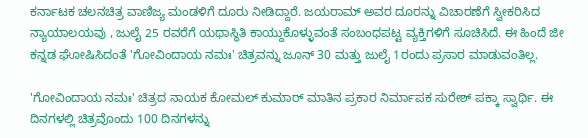ಕರ್ನಾಟಕ ಚಲನಚಿತ್ರ ವಾಣಿಜ್ಯ ಮಂಡಳಿಗೆ ದೂರು ನೀಡಿದ್ದಾರೆ. ಜಯರಾಮ್ ಅವರ ದೂರನ್ನು ವಿಚಾರಣೆಗೆ ಸ್ವೀಕರಿಸಿದ ನ್ಯಾಯಾಲಯವು , ಜುಲೈ 25 ರವರೆಗೆ ಯಥಾಸ್ಥಿತಿ ಕಾಯ್ದುಕೊಳ್ಳುವಂತೆ ಸಂಬಂಧಪಟ್ಟ ವ್ಯಕ್ತಿಗಳಿಗೆ ಸೂಚಿಸಿದೆ. ಈ ಹಿಂದೆ ಜೀ ಕನ್ನಡ ಘೋಷಿಸಿದಂತೆ 'ಗೋವಿಂದಾಯ ನಮಃ' ಚಿತ್ರವನ್ನು ಜೂನ್ 30 ಮತ್ತು ಜುಲೈ 1ರಂದು ಪ್ರಸಾರ ಮಾಡುವಂತಿಲ್ಲ.

'ಗೋವಿಂದಾಯ ನಮಃ' ಚಿತ್ರದ ನಾಯಕ ಕೋಮಲ್ ಕುಮಾರ್ ಮಾತಿನ ಪ್ರಕಾರ ನಿರ್ಮಾಪಕ ಸುರೇಶ್ ಪಕ್ಕಾ ಸ್ವಾರ್ಥಿ. ಈ ದಿನಗಳಲ್ಲಿ ಚಿತ್ರವೊಂದು 100 ದಿನಗಳನ್ನು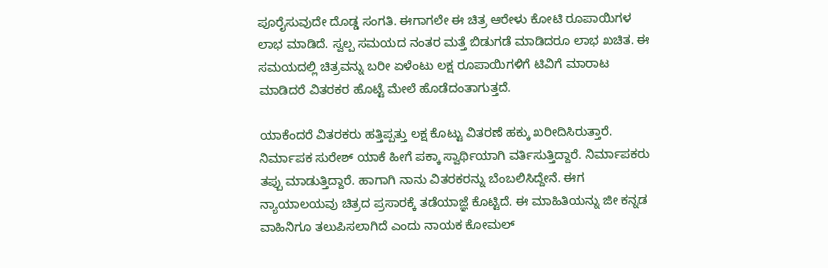ಪೂರೈಸುವುದೇ ದೊಡ್ಡ ಸಂಗತಿ. ಈಗಾಗಲೇ ಈ ಚಿತ್ರ ಆರೇಳು ಕೋಟಿ ರೂಪಾಯಿಗಳ ಲಾಭ ಮಾಡಿದೆ. ಸ್ವಲ್ಪ ಸಮಯದ ನಂತರ ಮತ್ತೆ ಬಿಡುಗಡೆ ಮಾಡಿದರೂ ಲಾಭ ಖಚಿತ. ಈ ಸಮಯದಲ್ಲಿ ಚಿತ್ರವನ್ನು ಬರೀ ಏಳೆಂಟು ಲಕ್ಷ ರೂಪಾಯಿಗಳಿಗೆ ಟಿವಿಗೆ ಮಾರಾಟ ಮಾಡಿದರೆ ವಿತರಕರ ಹೊಟ್ಟೆ ಮೇಲೆ ಹೊಡೆದಂತಾಗುತ್ತದೆ.

ಯಾಕೆಂದರೆ ವಿತರಕರು ಹತ್ತಿಪ್ಪತ್ತು ಲಕ್ಷ ಕೊಟ್ಟು ವಿತರಣೆ ಹಕ್ಕು ಖರೀದಿಸಿರುತ್ತಾರೆ. ನಿರ್ಮಾಪಕ ಸುರೇಶ್ ಯಾಕೆ ಹೀಗೆ ಪಕ್ಕಾ ಸ್ವಾರ್ಥಿಯಾಗಿ ವರ್ತಿಸುತ್ತಿದ್ದಾರೆ. ನಿರ್ಮಾಪಕರು ತಪ್ಪು ಮಾಡುತ್ತಿದ್ದಾರೆ. ಹಾಗಾಗಿ ನಾನು ವಿತರಕರನ್ನು ಬೆಂಬಲಿಸಿದ್ದೇನೆ. ಈಗ ನ್ಯಾಯಾಲಯವು ಚಿತ್ರದ ಪ್ರಸಾರಕ್ಕೆ ತಡೆಯಾಜ್ಞೆ ಕೊಟ್ಟಿದೆ. ಈ ಮಾಹಿತಿಯನ್ನು ಜೀ ಕನ್ನಡ ವಾಹಿನಿಗೂ ತಲುಪಿಸಲಾಗಿದೆ ಎಂದು ನಾಯಕ ಕೋಮಲ್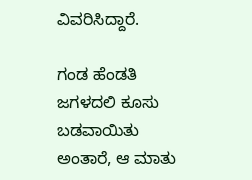ವಿವರಿಸಿದ್ದಾರೆ.

ಗಂಡ ಹೆಂಡತಿ ಜಗಳದಲಿ ಕೂಸು ಬಡವಾಯಿತು ಅಂತಾರೆ, ಆ ಮಾತು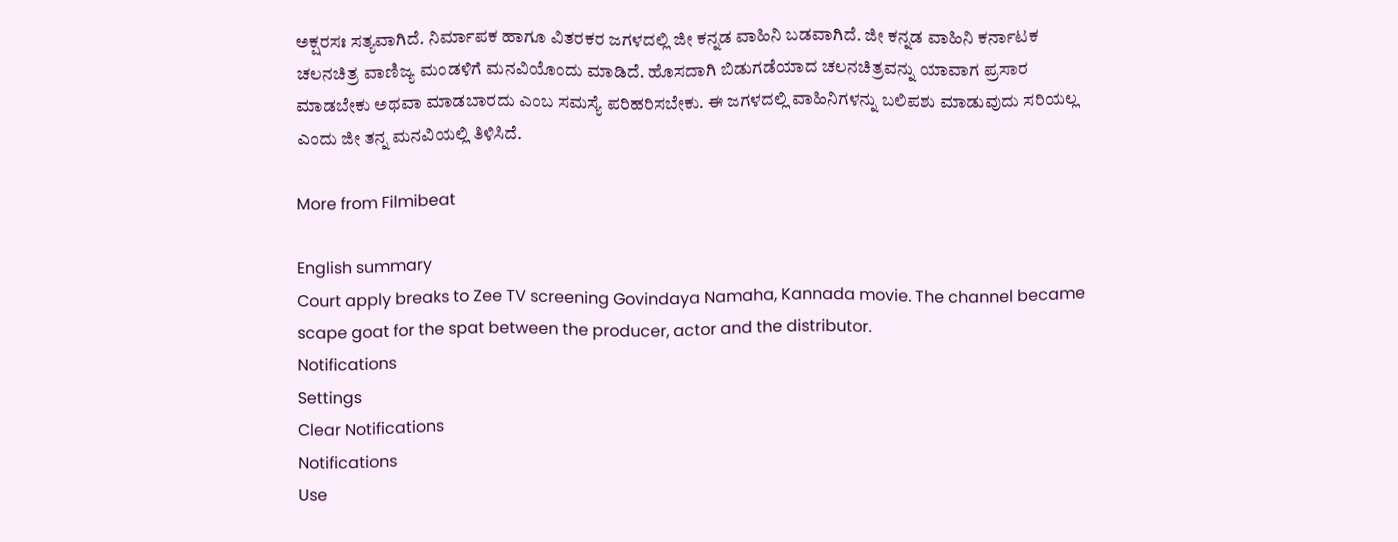ಅಕ್ಷರಸಃ ಸತ್ಯವಾಗಿದೆ. ನಿರ್ಮಾಪಕ ಹಾಗೂ ವಿತರಕರ ಜಗಳದಲ್ಲಿ ಜೀ ಕನ್ನಡ ವಾಹಿನಿ ಬಡವಾಗಿದೆ. ಜೀ ಕನ್ನಡ ವಾಹಿನಿ ಕರ್ನಾಟಕ ಚಲನಚಿತ್ರ ವಾಣಿಜ್ಯ ಮಂಡಳಿಗೆ ಮನವಿಯೊಂದು ಮಾಡಿದೆ. ಹೊಸದಾಗಿ ಬಿಡುಗಡೆಯಾದ ಚಲನಚಿತ್ರವನ್ನು ಯಾವಾಗ ಪ್ರಸಾರ ಮಾಡಬೇಕು ಅಥವಾ ಮಾಡಬಾರದು ಎಂಬ ಸಮಸ್ಯೆ ಪರಿಹರಿಸಬೇಕು. ಈ ಜಗಳದಲ್ಲಿ ವಾಹಿನಿಗಳನ್ನು ಬಲಿಪಶು ಮಾಡುವುದು ಸರಿಯಲ್ಲ ಎಂದು ಜೀ ತನ್ನ ಮನವಿಯಲ್ಲಿ ತಿಳಿಸಿದೆ.

More from Filmibeat

English summary
Court apply breaks to Zee TV screening Govindaya Namaha, Kannada movie. The channel became scape goat for the spat between the producer, actor and the distributor.
Notifications
Settings
Clear Notifications
Notifications
Use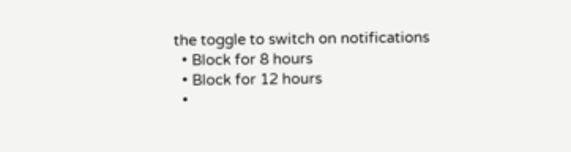the toggle to switch on notifications
  • Block for 8 hours
  • Block for 12 hours
  •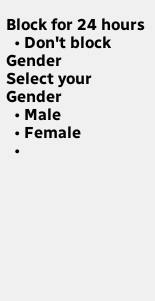Block for 24 hours
  • Don't block
Gender
Select your Gender
  • Male
  • Female
  •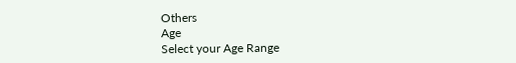Others
Age
Select your Age Range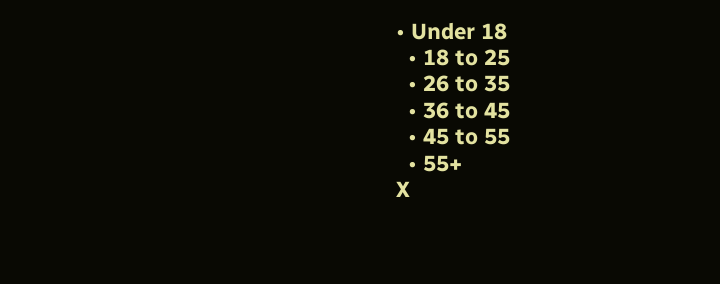• Under 18
  • 18 to 25
  • 26 to 35
  • 36 to 45
  • 45 to 55
  • 55+
X